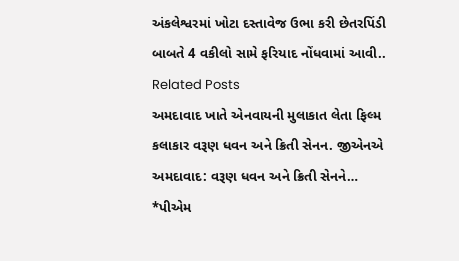અંકલેશ્વરમાં ખોટા દસ્તાવેજ ઉભા કરી છેતરપિંડી બાબતે 4 વકીલો સામે ફરિયાદ નોંધવામાં આવી..
Related Posts
અમદાવાદ ખાતે એનવાયની મુલાકાત લેતા ફિલ્મ કલાકાર વરૂણ ધવન અને ક્રિતી સેનન. જીએનએ અમદાવાદ: વરૂણ ધવન અને ક્રિતી સેનને…
*પીએમ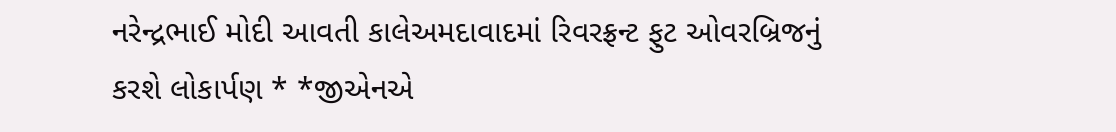નરેન્દ્રભાઈ મોદી આવતી કાલેઅમદાવાદમાં રિવરફ્રન્ટ ફુટ ઓવરબ્રિજનું કરશે લોકાર્પણ * *જીએનએ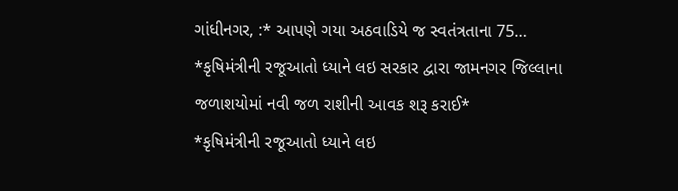ગાંધીનગર, :* આપણે ગયા અઠવાડિયે જ સ્વતંત્રતાના 75…
*કૃષિમંત્રીની રજૂઆતો ધ્યાને લઇ સરકાર દ્વારા જામનગર જિલ્લાના જળાશયોમાં નવી જળ રાશીની આવક શરૂ કરાઈ*
*કૃષિમંત્રીની રજૂઆતો ધ્યાને લઇ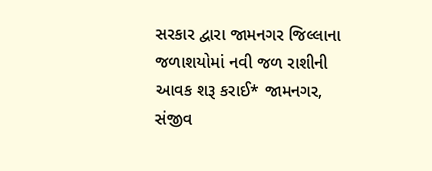સરકાર દ્વારા જામનગર જિલ્લાના જળાશયોમાં નવી જળ રાશીની આવક શરૂ કરાઈ* જામનગર, સંજીવ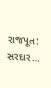રાજપૂત: સરદાર…